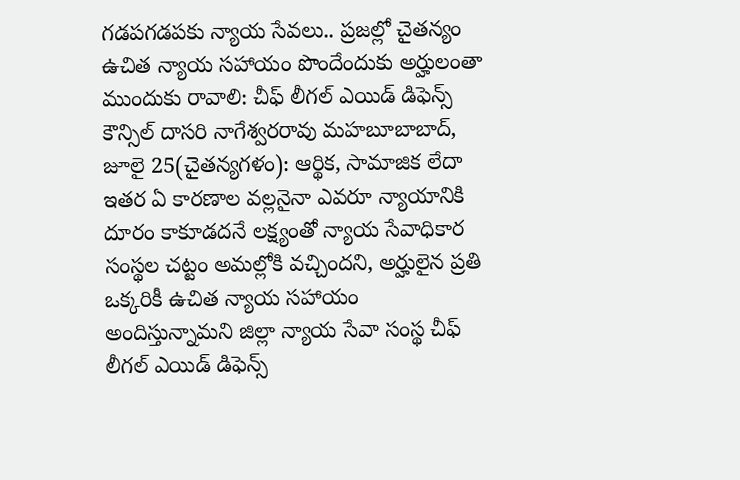గడపగడపకు న్యాయ సేవలు.. ప్రజల్లో చైతన్యం
ఉచిత న్యాయ సహాయం పొందేందుకు అర్హులంతా ముందుకు రావాలి: చీఫ్ లీగల్ ఎయిడ్ డిఫెన్స్ కౌన్సిల్ దాసరి నాగేశ్వరరావు మహబూబాబాద్, జూలై 25(చైతన్యగళం): ఆర్థిక, సామాజిక లేదా ఇతర ఏ కారణాల వల్లనైనా ఎవరూ న్యాయానికి దూరం కాకూడదనే లక్ష్యంతో న్యాయ సేవాధికార సంస్థల చట్టం అమల్లోకి వచ్చిందని, అర్హులైన ప్రతి ఒక్కరికీ ఉచిత న్యాయ సహాయం అందిస్తున్నామని జిల్లా న్యాయ సేవా సంస్థ చీఫ్ లీగల్ ఎయిడ్ డిఫెన్స్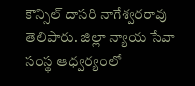కౌన్సిల్ దాసరి నాగేశ్వరరావు తెలిపారు. జిల్లా న్యాయ సేవా సంస్థ ఆధ్వర్యంలో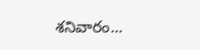శనివారం...